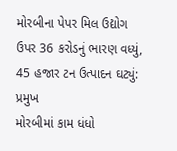મોરબીના પેપર મિલ ઉદ્યોગ ઉપર 36 કરોડનું ભારણ વધ્યું, 45 હજાર ટન ઉત્પાદન ઘટ્યું: પ્રમુખ
મોરબીમાં કામ ધંધો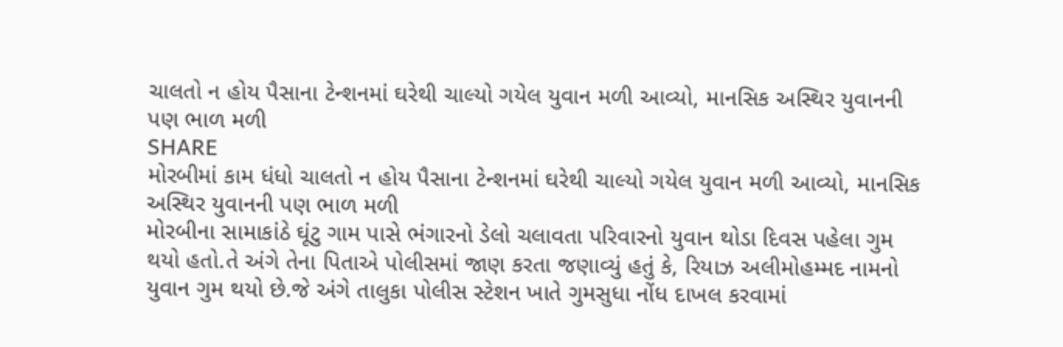ચાલતો ન હોય પૈસાના ટેન્શનમાં ઘરેથી ચાલ્યો ગયેલ યુવાન મળી આવ્યો, માનસિક અસ્થિર યુવાનની પણ ભાળ મળી
SHARE
મોરબીમાં કામ ધંધો ચાલતો ન હોય પૈસાના ટેન્શનમાં ઘરેથી ચાલ્યો ગયેલ યુવાન મળી આવ્યો, માનસિક અસ્થિર યુવાનની પણ ભાળ મળી
મોરબીના સામાકાંઠે ઘૂંટુ ગામ પાસે ભંગારનો ડેલો ચલાવતા પરિવારનો યુવાન થોડા દિવસ પહેલા ગુમ થયો હતો.તે અંગે તેના પિતાએ પોલીસમાં જાણ કરતા જણાવ્યું હતું કે, રિયાઝ અલીમોહમ્મદ નામનો યુવાન ગુમ થયો છે.જે અંગે તાલુકા પોલીસ સ્ટેશન ખાતે ગુમસુધા નોંધ દાખલ કરવામાં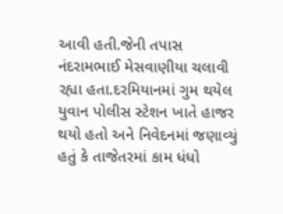આવી હતી.જેની તપાસ નંદરામભાઈ મેસવાણીયા ચલાવી રહ્યા હતા.દરમિયાનમાં ગુમ થયેલ યુવાન પોલીસ સ્ટેશન ખાતે હાજર થયો હતો અને નિવેદનમાં જણાવ્યું હતું કે તાજેતરમાં કામ ધંધો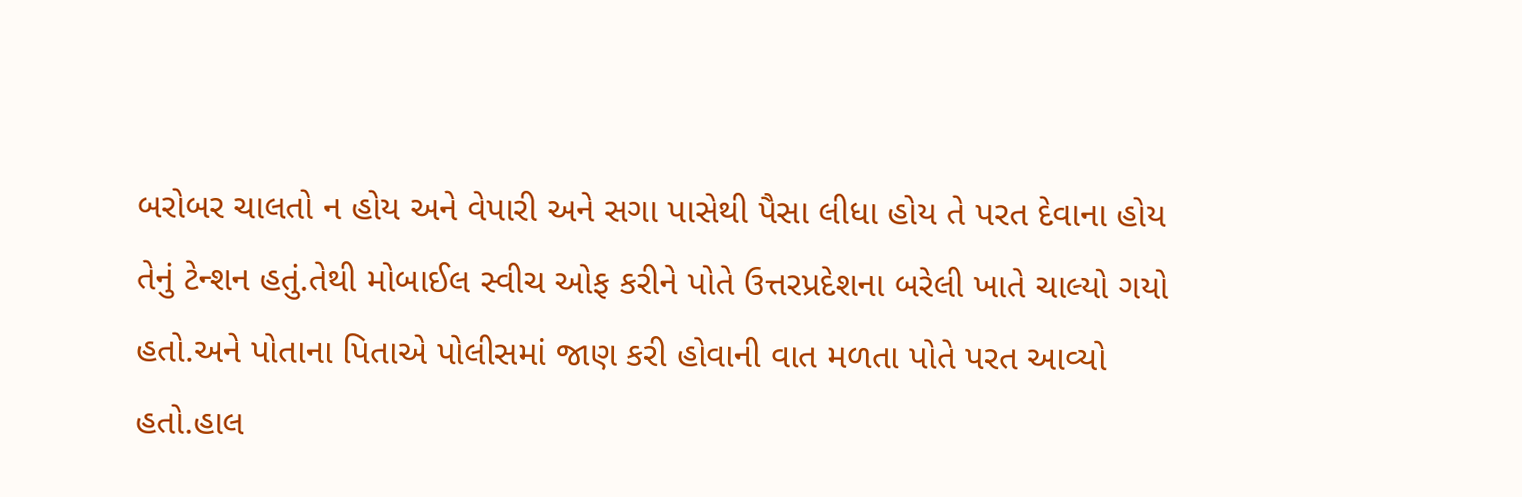બરોબર ચાલતો ન હોય અને વેપારી અને સગા પાસેથી પૈસા લીધા હોય તે પરત દેવાના હોય તેનું ટેન્શન હતું.તેથી મોબાઈલ સ્વીચ ઓફ કરીને પોતે ઉત્તરપ્રદેશના બરેલી ખાતે ચાલ્યો ગયો હતો.અને પોતાના પિતાએ પોલીસમાં જાણ કરી હોવાની વાત મળતા પોતે પરત આવ્યો હતો.હાલ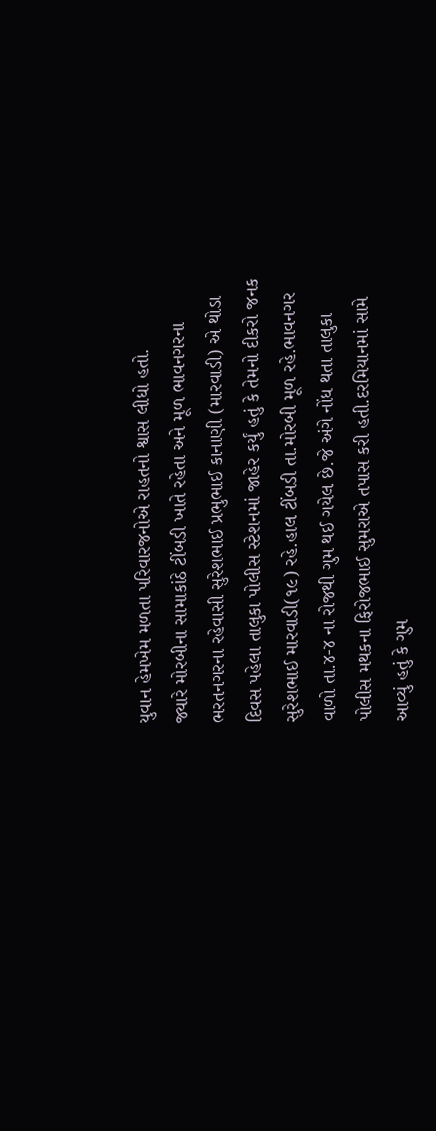યુવાન હેમખેમ મળતા પરિવારજનોએ રાહતનો શ્વાસ લીધો હતો.
જ્યારે મોરબીના સામાકાંઠે ટીંબડી ખાતે રહેતા અને મૂળ ભાવનગરના ભરતનગરના રહેવાસી સુરેશભાઈ પ્રભુભાઈ કાનાણી (મારવાડી) એ થોડા દિવસ પહેલા તાલુકા પોલીસ સ્ટેશનમાં જાહેર કર્યું હતું કે તેમનો દીકરો જનક સુરેશભાઈ મારવાડી(૧૯) રહે.હાલ ટીંબડી તા.મોરબી મૂળ રહે.ભાવનગર વાળો તા.૪-૪ ના રોજથી ગુમ થઈ ગયેલ છે.જે અંગે નોંધ થતા તાલુકા પોલીસ મથકના ફિરોજભાઈ સુમરાએ તપાસ કરી હતી.દરમિયાનમાં સામે આવ્યું હતું કે ગુમ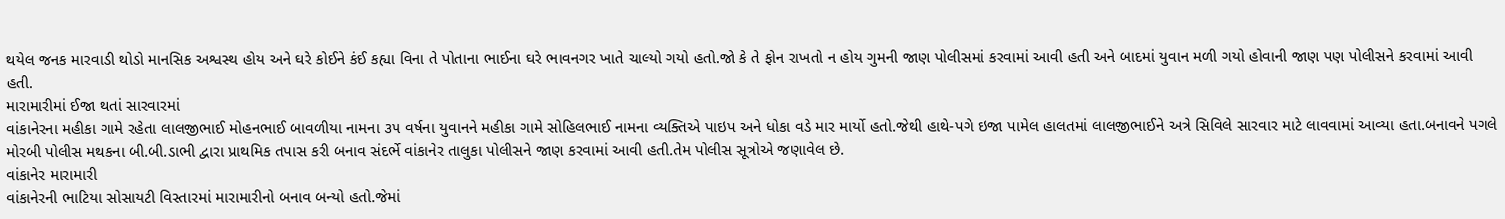થયેલ જનક મારવાડી થોડો માનસિક અશ્વસ્થ હોય અને ઘરે કોઈને કંઈ કહ્યા વિના તે પોતાના ભાઈના ઘરે ભાવનગર ખાતે ચાલ્યો ગયો હતો.જો કે તે ફોન રાખતો ન હોય ગુમની જાણ પોલીસમાં કરવામાં આવી હતી અને બાદમાં યુવાન મળી ગયો હોવાની જાણ પણ પોલીસને કરવામાં આવી હતી.
મારામારીમાં ઈજા થતાં સારવારમાં
વાંકાનેરના મહીકા ગામે રહેતા લાલજીભાઈ મોહનભાઈ બાવળીયા નામના ૩૫ વર્ષના યુવાનને મહીકા ગામે સોહિલભાઈ નામના વ્યક્તિએ પાઇપ અને ધોકા વડે માર માર્યો હતો.જેથી હાથે-પગે ઇજા પામેલ હાલતમાં લાલજીભાઈને અત્રે સિવિલે સારવાર માટે લાવવામાં આવ્યા હતા.બનાવને પગલે મોરબી પોલીસ મથકના બી.બી.ડાભી દ્વારા પ્રાથમિક તપાસ કરી બનાવ સંદર્ભે વાંકાનેર તાલુકા પોલીસને જાણ કરવામાં આવી હતી.તેમ પોલીસ સૂત્રોએ જણાવેલ છે.
વાંકાનેર મારામારી
વાંકાનેરની ભાટિયા સોસાયટી વિસ્તારમાં મારામારીનો બનાવ બન્યો હતો.જેમાં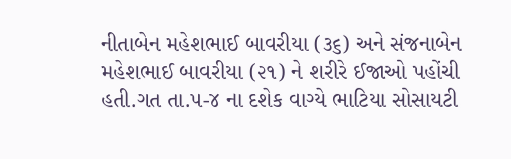નીતાબેન મહેશભાઈ બાવરીયા (૩૬) અને સંજનાબેન મહેશભાઈ બાવરીયા (૨૧) ને શરીરે ઈજાઓ પહોંચી હતી.ગત તા.૫-૪ ના દશેક વાગ્યે ભાટિયા સોસાયટી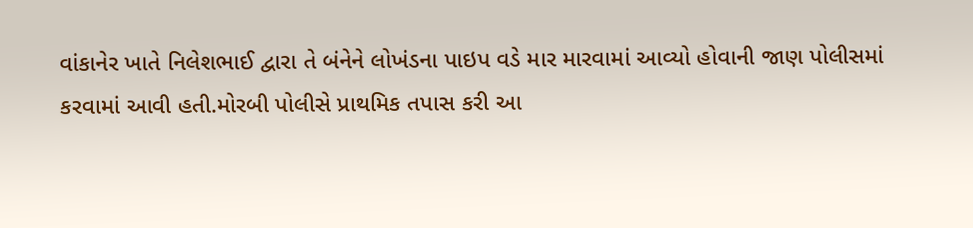વાંકાનેર ખાતે નિલેશભાઈ દ્વારા તે બંનેને લોખંડના પાઇપ વડે માર મારવામાં આવ્યો હોવાની જાણ પોલીસમાં કરવામાં આવી હતી.મોરબી પોલીસે પ્રાથમિક તપાસ કરી આ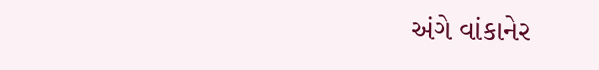અંગે વાંકાનેર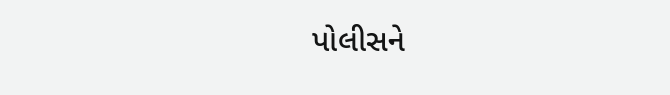પોલીસને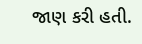જાણ કરી હતી.